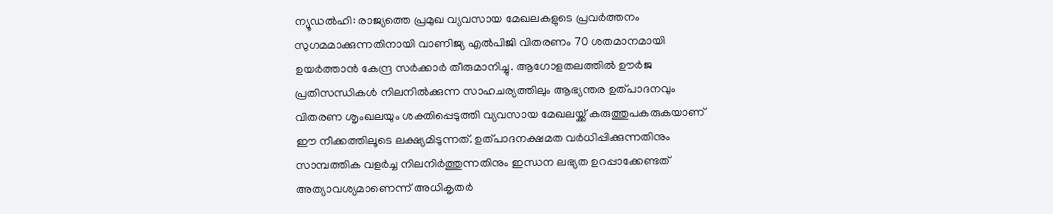ന്യൂഡൽഹി: രാജ്യത്തെ പ്രമുഖ വ്യവസായ മേഖലകളുടെ പ്രവർത്തനം സുഗമമാക്കുന്നതിനായി വാണിജ്യ എൽപിജി വിതരണം 70 ശതമാനമായി ഉയർത്താൻ കേന്ദ്ര സർക്കാർ തീരുമാനിച്ചു. ആഗോളതലത്തിൽ ഊർജ പ്രതിസന്ധികൾ നിലനിൽക്കുന്ന സാഹചര്യത്തിലും ആഭ്യന്തര ഉത്പാദനവും വിതരണ ശൃംഖലയും ശക്തിപ്പെടുത്തി വ്യവസായ മേഖലയ്ക്ക് കരുത്തുപകരുകയാണ് ഈ നീക്കത്തിലൂടെ ലക്ഷ്യമിടുന്നത്. ഉത്പാദനക്ഷമത വർധിപ്പിക്കുന്നതിനും സാമ്പത്തിക വളർച്ച നിലനിർത്തുന്നതിനും ഇന്ധന ലഭ്യത ഉറപ്പാക്കേണ്ടത് അത്യാവശ്യമാണെന്ന് അധികൃതർ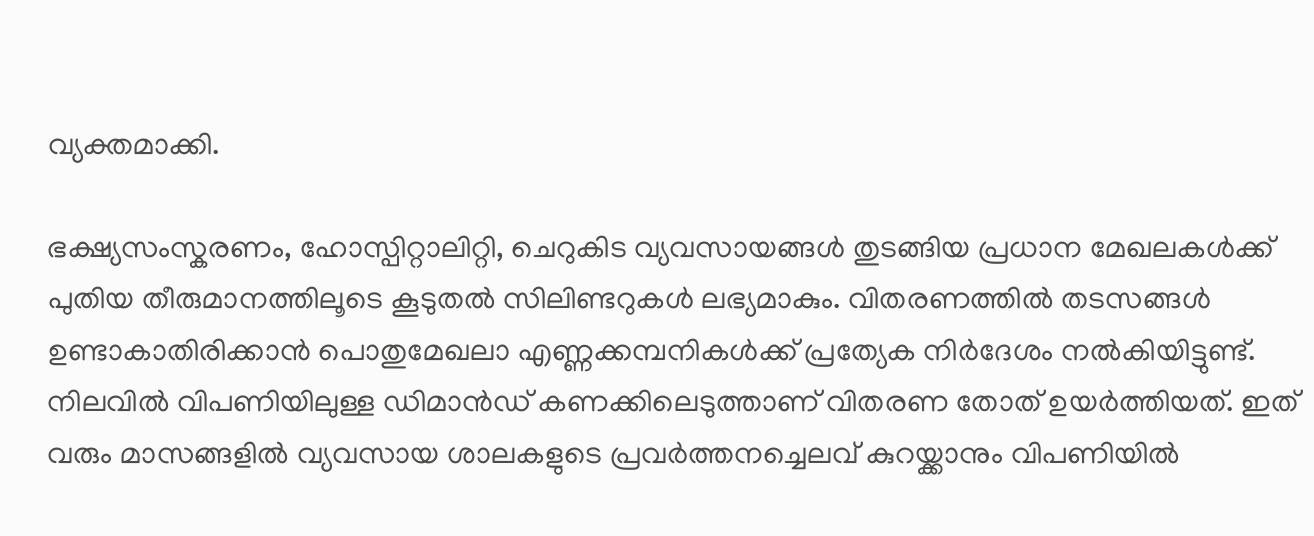വ്യക്തമാക്കി.

ഭക്ഷ്യസംസ്കരണം, ഹോസ്പിറ്റാലിറ്റി, ചെറുകിട വ്യവസായങ്ങൾ തുടങ്ങിയ പ്രധാന മേഖലകൾക്ക് പുതിയ തീരുമാനത്തിലൂടെ കൂടുതൽ സിലിണ്ടറുകൾ ലഭ്യമാകും. വിതരണത്തിൽ തടസങ്ങൾ ഉണ്ടാകാതിരിക്കാൻ പൊതുമേഖലാ എണ്ണക്കമ്പനികൾക്ക് പ്രത്യേക നിർദേശം നൽകിയിട്ടുണ്ട്. നിലവിൽ വിപണിയിലുള്ള ഡിമാൻഡ് കണക്കിലെടുത്താണ് വിതരണ തോത് ഉയർത്തിയത്. ഇത് വരും മാസങ്ങളിൽ വ്യവസായ ശാലകളുടെ പ്രവർത്തനച്ചെലവ് കുറയ്ക്കാനും വിപണിയിൽ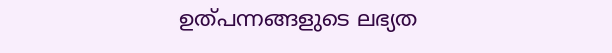ഉത്പന്നങ്ങളുടെ ലഭ്യത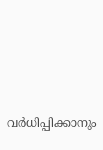വർധിപ്പിക്കാനും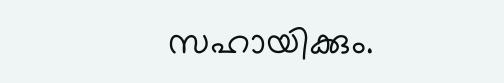സഹായിക്കും.